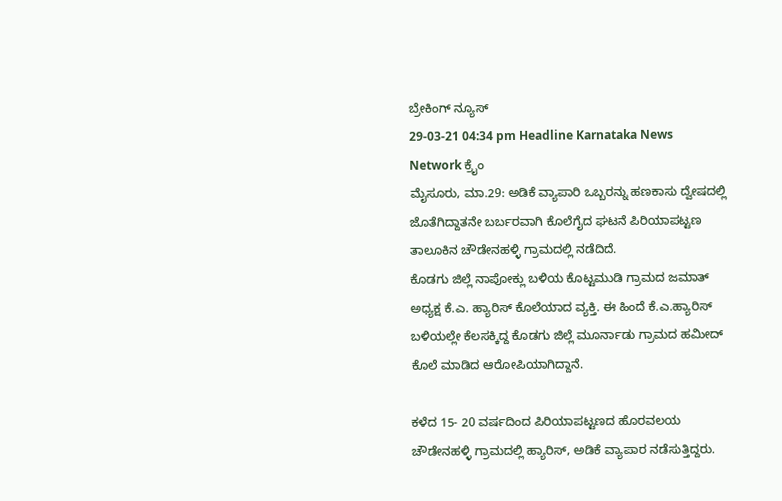ಬ್ರೇಕಿಂಗ್ ನ್ಯೂಸ್
29-03-21 04:34 pm Headline Karnataka News Network ಕ್ರೈಂ
ಮೈಸೂರು, ಮಾ.29: ಅಡಿಕೆ ವ್ಯಾಪಾರಿ ಒಬ್ಬರನ್ನು ಹಣಕಾಸು ದ್ವೇಷದಲ್ಲಿ ಜೊತೆಗಿದ್ದಾತನೇ ಬರ್ಬರವಾಗಿ ಕೊಲೆಗೈದ ಘಟನೆ ಪಿರಿಯಾಪಟ್ಟಣ ತಾಲೂಕಿನ ಚೌಡೇನಹಳ್ಳಿ ಗ್ರಾಮದಲ್ಲಿ ನಡೆದಿದೆ.
ಕೊಡಗು ಜಿಲ್ಲೆ ನಾಪೋಕ್ಲು ಬಳಿಯ ಕೊಟ್ಟಮುಡಿ ಗ್ರಾಮದ ಜಮಾತ್ ಅಧ್ಯಕ್ಷ ಕೆ.ಎ. ಹ್ಯಾರಿಸ್ ಕೊಲೆಯಾದ ವ್ಯಕ್ತಿ. ಈ ಹಿಂದೆ ಕೆ.ಎ.ಹ್ಯಾರಿಸ್ ಬಳಿಯಲ್ಲೇ ಕೆಲಸಕ್ಕಿದ್ದ ಕೊಡಗು ಜಿಲ್ಲೆ ಮೂರ್ನಾಡು ಗ್ರಾಮದ ಹಮೀದ್ ಕೊಲೆ ಮಾಡಿದ ಆರೋಪಿಯಾಗಿದ್ದಾನೆ.

ಕಳೆದ 15- 20 ವರ್ಷದಿಂದ ಪಿರಿಯಾಪಟ್ಟಣದ ಹೊರವಲಯ ಚೌಡೇನಹಳ್ಳಿ ಗ್ರಾಮದಲ್ಲಿ ಹ್ಯಾರಿಸ್, ಅಡಿಕೆ ವ್ಯಾಪಾರ ನಡೆಸುತ್ತಿದ್ದರು.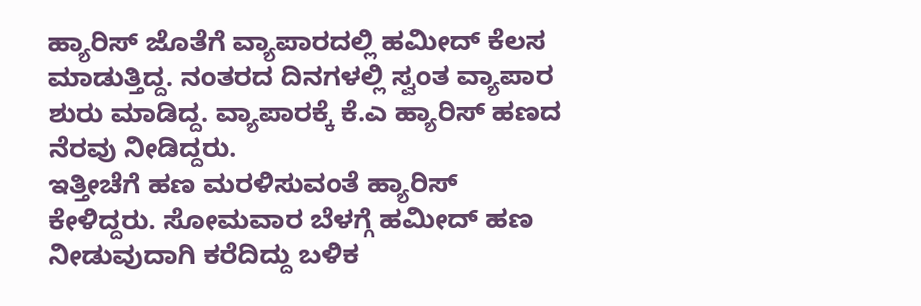ಹ್ಯಾರಿಸ್ ಜೊತೆಗೆ ವ್ಯಾಪಾರದಲ್ಲಿ ಹಮೀದ್ ಕೆಲಸ ಮಾಡುತ್ತಿದ್ದ. ನಂತರದ ದಿನಗಳಲ್ಲಿ ಸ್ವಂತ ವ್ಯಾಪಾರ ಶುರು ಮಾಡಿದ್ದ. ವ್ಯಾಪಾರಕ್ಕೆ ಕೆ.ಎ ಹ್ಯಾರಿಸ್ ಹಣದ ನೆರವು ನೀಡಿದ್ದರು.
ಇತ್ತೀಚೆಗೆ ಹಣ ಮರಳಿಸುವಂತೆ ಹ್ಯಾರಿಸ್ ಕೇಳಿದ್ದರು. ಸೋಮವಾರ ಬೆಳಗ್ಗೆ ಹಮೀದ್ ಹಣ ನೀಡುವುದಾಗಿ ಕರೆದಿದ್ದು ಬಳಿಕ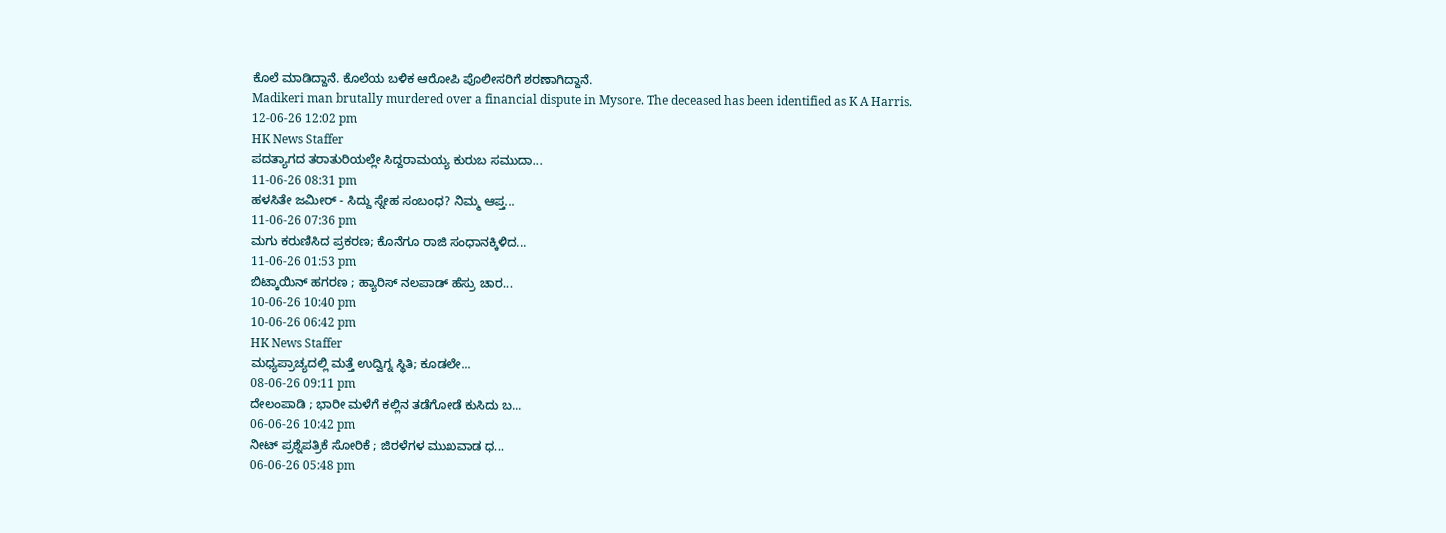ಕೊಲೆ ಮಾಡಿದ್ದಾನೆ. ಕೊಲೆಯ ಬಳಿಕ ಆರೋಪಿ ಪೊಲೀಸರಿಗೆ ಶರಣಾಗಿದ್ದಾನೆ.
Madikeri man brutally murdered over a financial dispute in Mysore. The deceased has been identified as K A Harris.
12-06-26 12:02 pm
HK News Staffer
ಪದತ್ಯಾಗದ ತರಾತುರಿಯಲ್ಲೇ ಸಿದ್ದರಾಮಯ್ಯ ಕುರುಬ ಸಮುದಾ...
11-06-26 08:31 pm
ಹಳಸಿತೇ ಜಮೀರ್ - ಸಿದ್ದು ಸ್ನೇಹ ಸಂಬಂಧ? ನಿಮ್ಮ ಆಪ್ತ...
11-06-26 07:36 pm
ಮಗು ಕರುಣಿಸಿದ ಪ್ರಕರಣ; ಕೊನೆಗೂ ರಾಜಿ ಸಂಧಾನಕ್ಕಿಳಿದ...
11-06-26 01:53 pm
ಬಿಟ್ಕಾಯಿನ್ ಹಗರಣ ; ಹ್ಯಾರಿಸ್ ನಲಪಾಡ್ ಹೆಸ್ರು ಚಾರ...
10-06-26 10:40 pm
10-06-26 06:42 pm
HK News Staffer
ಮಧ್ಯಪ್ರಾಚ್ಯದಲ್ಲಿ ಮತ್ತೆ ಉದ್ವಿಗ್ನ ಸ್ಥಿತಿ; ಕೂಡಲೇ...
08-06-26 09:11 pm
ದೇಲಂಪಾಡಿ ; ಭಾರೀ ಮಳೆಗೆ ಕಲ್ಲಿನ ತಡೆಗೋಡೆ ಕುಸಿದು ಬ...
06-06-26 10:42 pm
ನೀಟ್ ಪ್ರಶ್ನೆಪತ್ರಿಕೆ ಸೋರಿಕೆ ; ಜಿರಳೆಗಳ ಮುಖವಾಡ ಧ...
06-06-26 05:48 pm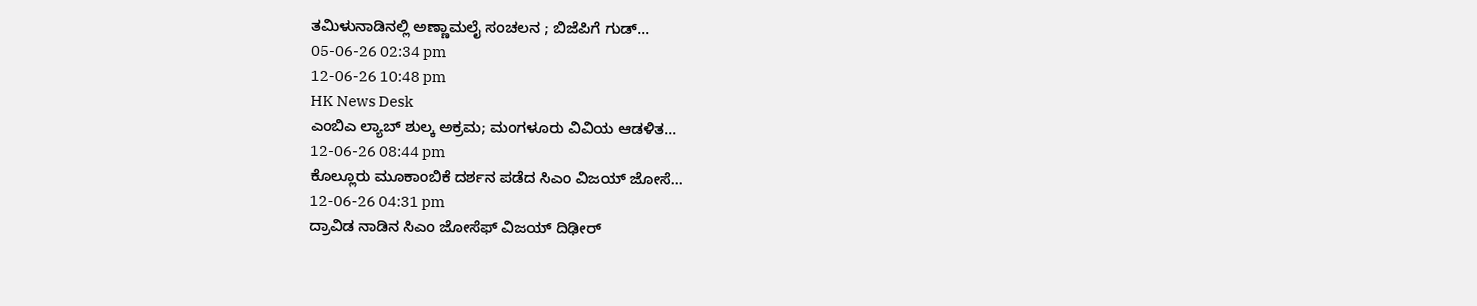ತಮಿಳುನಾಡಿನಲ್ಲಿ ಅಣ್ಣಾಮಲೈ ಸಂಚಲನ ; ಬಿಜೆಪಿಗೆ ಗುಡ್...
05-06-26 02:34 pm
12-06-26 10:48 pm
HK News Desk
ಎಂಬಿಎ ಲ್ಯಾಬ್ ಶುಲ್ಕ ಅಕ್ರಮ; ಮಂಗಳೂರು ವಿವಿಯ ಆಡಳಿತ...
12-06-26 08:44 pm
ಕೊಲ್ಲೂರು ಮೂಕಾಂಬಿಕೆ ದರ್ಶನ ಪಡೆದ ಸಿಎಂ ವಿಜಯ್ ಜೋಸೆ...
12-06-26 04:31 pm
ದ್ರಾವಿಡ ನಾಡಿನ ಸಿಎಂ ಜೋಸೆಫ್ ವಿಜಯ್ ದಿಢೀರ್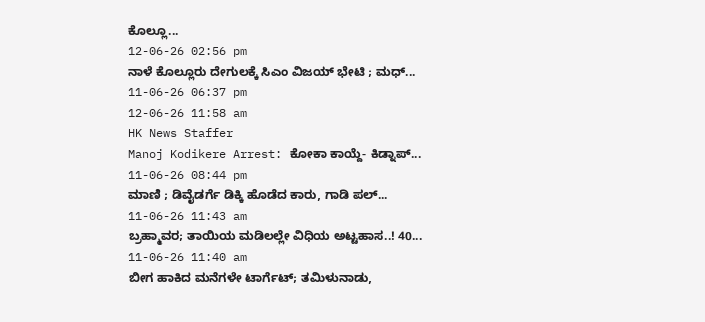ಕೊಲ್ಲೂ...
12-06-26 02:56 pm
ನಾಳೆ ಕೊಲ್ಲೂರು ದೇಗುಲಕ್ಕೆ ಸಿಎಂ ವಿಜಯ್ ಭೇಟಿ ; ಮಧ್...
11-06-26 06:37 pm
12-06-26 11:58 am
HK News Staffer
Manoj Kodikere Arrest: ಕೋಕಾ ಕಾಯ್ದೆ- ಕಿಡ್ನಾಪ್...
11-06-26 08:44 pm
ಮಾಣಿ ; ಡಿವೈಡರ್ಗೆ ಡಿಕ್ಕಿ ಹೊಡೆದ ಕಾರು, ಗಾಡಿ ಪಲ್...
11-06-26 11:43 am
ಬ್ರಹ್ಮಾವರ; ತಾಯಿಯ ಮಡಿಲಲ್ಲೇ ವಿಧಿಯ ಅಟ್ಟಹಾಸ..! 40...
11-06-26 11:40 am
ಬೀಗ ಹಾಕಿದ ಮನೆಗಳೇ ಟಾರ್ಗೆಟ್; ತಮಿಳುನಾಡು,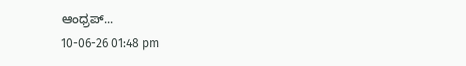ಆಂಧ್ರಪ್...
10-06-26 01:48 pm